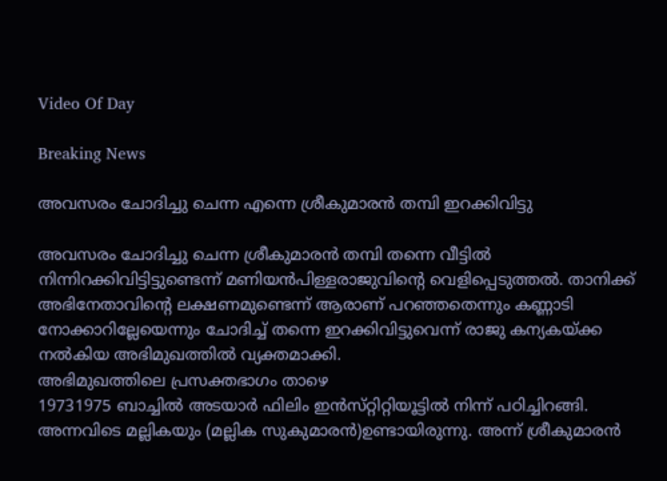Video Of Day

Breaking News

അവസരം ചോദിച്ചു ചെന്ന എന്നെ ശ്രീകുമാരന്‍ തമ്പി ഇറക്കിവിട്ടു

അവസരം ചോദിച്ചു ചെന്ന ശ്രീകുമാരന്‍ തമ്പി തന്നെ വീട്ടില്‍ നിന്നിറക്കിവിട്ടിട്ടുണ്ടെന്ന്‌ മണിയന്‍പിള്ളരാജുവിന്റെ വെളിപ്പെടുത്തല്‍. താനിക്ക്‌ അഭിനേതാവിന്റെ ലക്ഷണമുണ്ടെന്ന്‌ ആരാണ്‌ പറഞ്ഞതെന്നും കണ്ണാടി നോക്കാറില്ലേയെന്നും ചോദിച്ച്‌ തന്നെ ഇറക്കിവിട്ടുവെന്ന്‌ രാജു കന്യകയ്‌ക്ക നല്‍കിയ അഭിമുഖത്തില്‍ വ്യക്തമാക്കി.
അഭിമുഖത്തിലെ പ്രസക്തഭാഗം താഴെ
19731975 ബാച്ചില്‍ അടയാര്‍ ഫിലിം ഇന്‍സ്‌റ്റിറ്റിയൂട്ടില്‍ നിന്ന്‌ പഠിച്ചിറങ്ങി. അന്നവിടെ മല്ലികയും (മല്ലിക സുകുമാരന്‍)ഉണ്ടായിരുന്നു. അന്ന്‌ ശ്രീകുമാരന്‍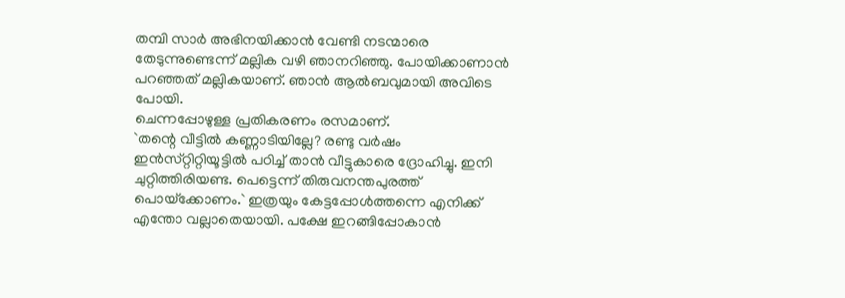തമ്പി സാര്‍ അഭിനയിക്കാന്‍ വേണ്ടി നടന്മാരെ തേടുന്നുണ്ടെന്ന്‌ മല്ലിക വഴി ഞാനറിഞ്ഞു. പോയിക്കാണാന്‍ പറഞ്ഞത്‌ മല്ലികയാണ്‌. ഞാന്‍ ആല്‍ബവുമായി അവിടെ പോയി.
ചെന്നപ്പോഴുള്ള പ്രതികരണം രസമാണ്‌.
`തന്റെ വീട്ടില്‍ കണ്ണാടിയില്ലേ? രണ്ടു വര്‍ഷം ഇന്‍സ്‌റ്റിറ്റിയൂട്ടില്‍ പഠിച്ച്‌ താന്‍ വീട്ടുകാരെ ദ്രോഹിച്ചു. ഇനി ചുറ്റിത്തിരിയണ്ട. പെട്ടെന്ന്‌ തിരുവനന്തപുരത്ത്‌ പൊയ്‌ക്കോണം.` ഇത്രയും കേട്ടപ്പോള്‍ത്തന്നെ എനിക്ക്‌ എന്തോ വല്ലാതെയായി. പക്ഷേ ഇറങ്ങിപ്പോകാന്‍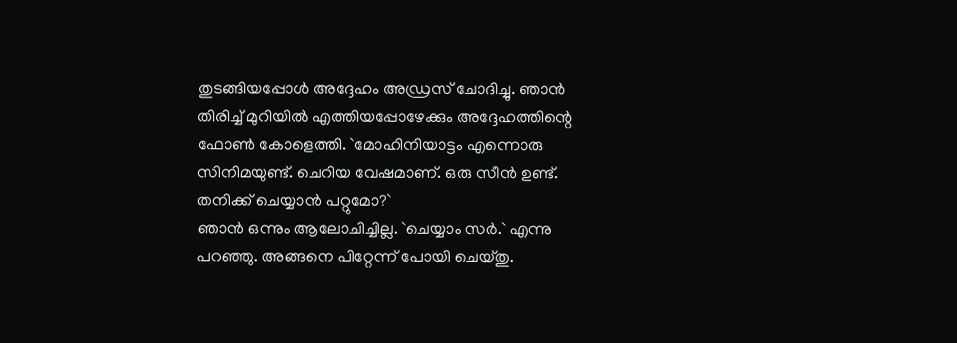തുടങ്ങിയപ്പോള്‍ അദ്ദേഹം അഡ്രസ്‌ ചോദിച്ചു. ഞാന്‍ തിരിച്ച്‌ മുറിയില്‍ എത്തിയപ്പോഴേക്കും അദ്ദേഹത്തിന്റെ ഫോണ്‍ കോളെത്തി. `മോഹിനിയാട്ടം എന്നൊരു സിനിമയുണ്ട്‌. ചെറിയ വേഷമാണ്‌. ഒരു സീന്‍ ഉണ്ട്‌. തനിക്ക്‌ ചെയ്യാന്‍ പറ്റുമോ?`
ഞാന്‍ ഒന്നും ആലോചിച്ചില്ല. `ചെയ്യാം സര്‍.` എന്നു പറഞ്ഞു. അങ്ങനെ പിറ്റേന്ന്‌ പോയി ചെയ്‌തു.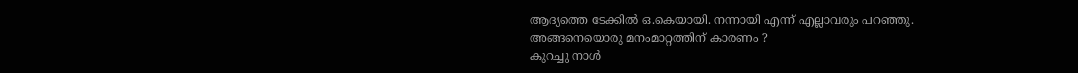ആദ്യത്തെ ടേക്കില്‍ ഒ.കെയായി. നന്നായി എന്ന്‌ എല്ലാവരും പറഞ്ഞു.
അങ്ങനെയൊരു മനംമാറ്റത്തിന്‌ കാരണം ?
കുറച്ചു നാള്‍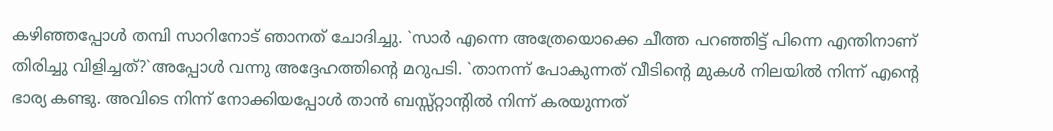കഴിഞ്ഞപ്പോള്‍ തമ്പി സാറിനോട്‌ ഞാനത്‌ ചോദിച്ചു. `സാര്‍ എന്നെ അത്രേയൊക്കെ ചീത്ത പറഞ്ഞിട്ട്‌ പിന്നെ എന്തിനാണ്‌ തിരിച്ചു വിളിച്ചത്‌?`അപ്പോള്‍ വന്നു അദ്ദേഹത്തിന്റെ മറുപടി. `താനന്ന്‌ പോകുന്നത്‌ വീടിന്റെ മുകള്‍ നിലയില്‍ നിന്ന്‌ എന്റെ ഭാര്യ കണ്ടു. അവിടെ നിന്ന്‌ നോക്കിയപ്പോള്‍ താന്‍ ബസ്സ്‌റ്റാന്റില്‍ നിന്ന്‌ കരയുന്നത്‌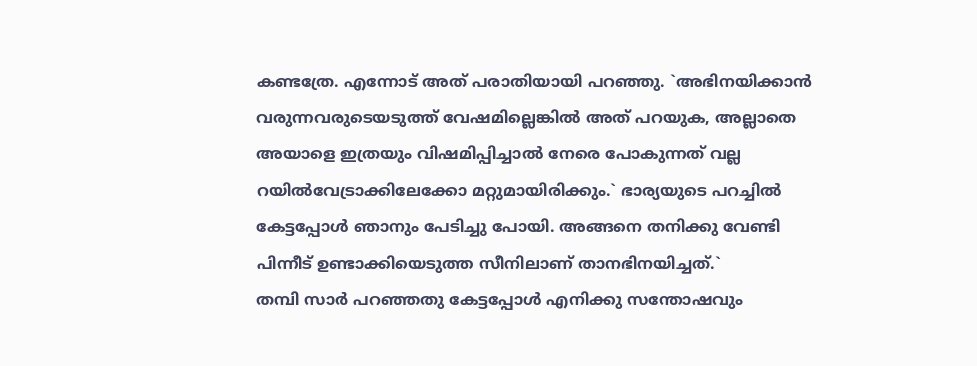കണ്ടത്രേ. എന്നോട്‌ അത്‌ പരാതിയായി പറഞ്ഞു. `അഭിനയിക്കാന്‍ വരുന്നവരുടെയടുത്ത്‌ വേഷമില്ലെങ്കില്‍ അത്‌ പറയുക, അല്ലാതെ അയാളെ ഇത്രയും വിഷമിപ്പിച്ചാല്‍ നേരെ പോകുന്നത്‌ വല്ല റയില്‍വേട്രാക്കിലേക്കോ മറ്റുമായിരിക്കും.` ഭാര്യയുടെ പറച്ചില്‍ കേട്ടപ്പോള്‍ ഞാനും പേടിച്ചു പോയി. അങ്ങനെ തനിക്കു വേണ്ടി പിന്നീട്‌ ഉണ്ടാക്കിയെടുത്ത സീനിലാണ്‌ താനഭിനയിച്ചത്‌.`
തമ്പി സാര്‍ പറഞ്ഞതു കേട്ടപ്പോള്‍ എനിക്കു സന്തോഷവും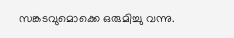സങ്കടവുമൊക്കെ ഒരുമിച്ചു വന്നു.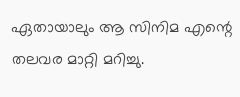ഏതായാലും ആ സിനിമ എന്റെ തലവര മാറ്റി മറിച്ചു.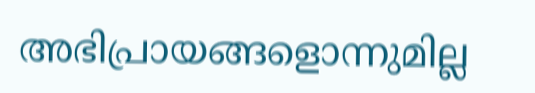അഭിപ്രായങ്ങളൊന്നുമില്ല